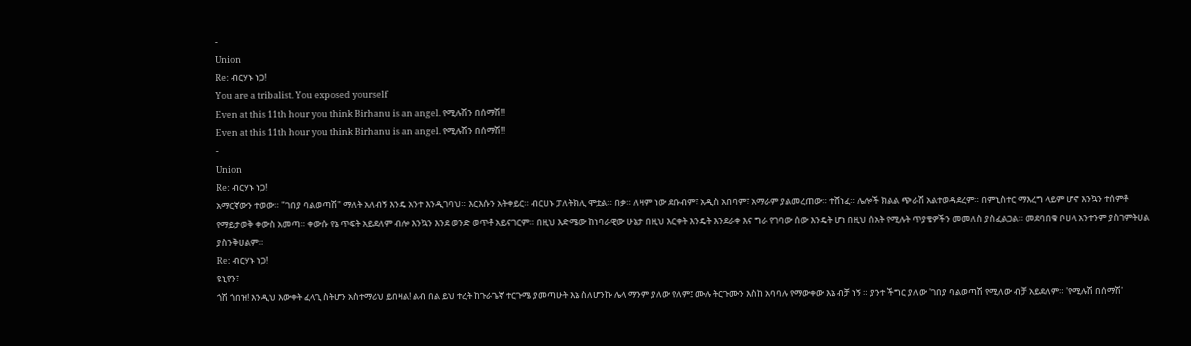-
Union
Re: ብርሃኑ ነጋ!
You are a tribalist. You exposed yourself
Even at this 11th hour you think Birhanu is an angel. የሚሉሽን በሰማሽ!!
Even at this 11th hour you think Birhanu is an angel. የሚሉሽን በሰማሽ!!
-
Union
Re: ብርሃኑ ነጋ!
አማርኛውን ተወው። "ገበያ ባልወጣሽ" ማለት አለብኝ እንዴ አንተ እንዲገባህ። እርእሱን አትቀይር። ብርሀኑ ፓለትክሊ ሞቷል። በቃ። ለዛም ነው ደቡብም፣ አዲስ አበባም፣ አማራም ያልመረጠው። ተሸነፈ። ሌሎች ክልል ጭራሽ አልተወዳደረም። በምኒስተር ማእረግ ላይም ሆኖ እንኳን ተሰምቶ የማይታወቅ ቀውስ አመጣ። ቀውሱ የኔ ጥፍት አይደለም ብሎ እንኳን እንደ ወንድ ወጥቶ አይናገርም። በዚህ እድሜው ከነባራዊው ሁኔታ በዚህ እርቀት እንዴት እንደራቀ እና ግራ የገባው ሰው እንዴት ሆነ በዚህ ሰአት የሚሉት ጥያቄዎችን መመለስ ያስፈልጋል። መደባበቁ ቦሀላ አንተንም ያስገምትሀል ያስንቅሀልም።
Re: ብርሃኑ ነጋ!
ዩኒየን፣
ጎሽ ጎበዝ! እንዲህ እውቀት ፈላጊ ስትሆን አስተማሪህ ይበዛል! ልብ በል ይህ ተረት ከጉራጌኛ ተርጉሜ ያመጣሁት እኔ ስለሆንኩ ሌላ ማንም ያለው የለም፤ ሙሉ ትርጉሙን እስከ አባባሉ የማውቀው እኔ ብቻ ነኝ ። ያንተ ችግር ያለው 'ገበያ ባልወጣሽ የሚለው ብቻ አይደለም። 'የሚሉሽ በሰማሽ'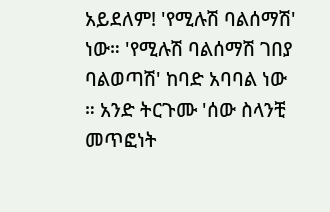አይደለም! 'የሚሉሽ ባልሰማሽ' ነው። 'የሚሉሽ ባልሰማሽ ገበያ ባልወጣሽ' ከባድ አባባል ነው ። አንድ ትርጉሙ 'ሰው ስላንቺ መጥፎነት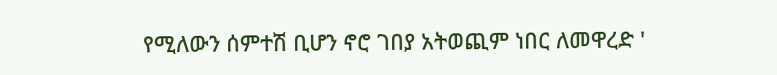የሚለውን ሰምተሽ ቢሆን ኖሮ ገበያ አትወጪም ነበር ለመዋረድ '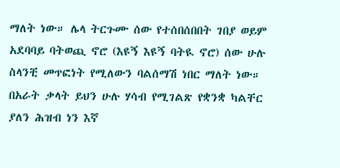ማለት ነው። ሌላ ትርጉሙ ሰው የተሰበሰበበት ገበያ ወይም አደባባይ ባትወጪ ኖሮ (እዩኝ እዩኝ ባትዪ ኖሮ) ሰው ሁሉ ስላንቺ መጥፎነት የሚለውን ባልሰማሽ ነበር ማለት ነው። በአራት ቃላት ይህን ሁሉ ሃሳብ የሚገልጽ የቋንቋ ካልቸር ያለን ሕዝብ ነን እኛ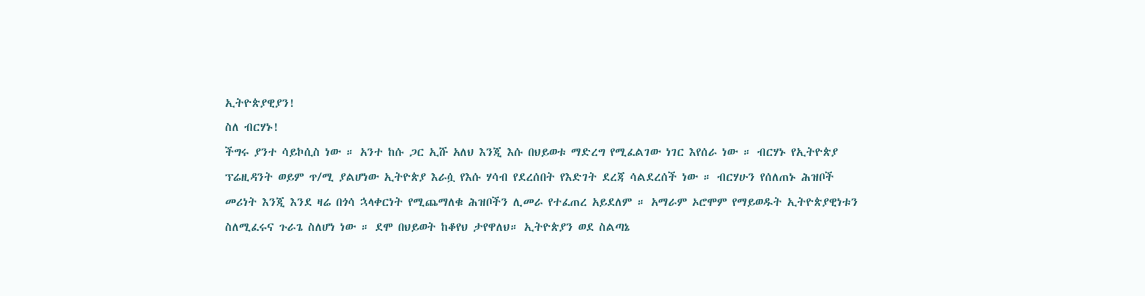ኢትዮጵያዊያን!
ስለ ብርሃኑ!
ችግሩ ያንተ ሳይኮሲስ ነው ። አንተ ከሱ ጋር ኢሹ አለህ እንጂ እሱ በህይወቱ ማድረግ የሚፈልገው ነገር እየሰራ ነው ። ብርሃኑ የኢትዮጵያ ፕሬዚዳንት ወይም ጥ/ሚ ያልሆነው ኢትዮጵያ እራሷ የእሱ ሃሳብ የደረሰበት የእድገት ደረጃ ሳልደረሰች ነው ። ብርሃሁን የሰለጠኑ ሕዝቦች መሪነት እንጂ እንደ ዛሬ በጎሳ ኋላቀርነት የሚጨማለቁ ሕዝቦችን ሊመራ የተፈጠረ አይደለም ። አማራም ኦሮሞም የማይወዱት ኢትዮጵያዊነቱን ስለሚፈሩና ጉራጌ ስለሆነ ነው ። ደሞ በህይወት ከቆየህ ታየዋለህ። ኢትዮጵያን ወደ ስልጣኔ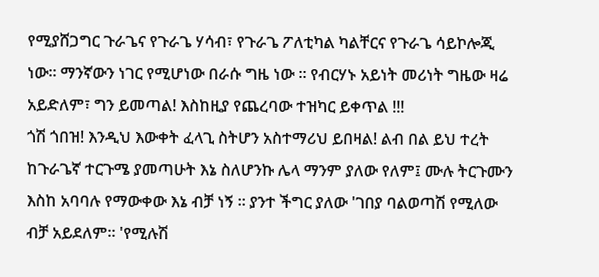የሚያሸጋግር ጉራጌና የጉራጌ ሃሳብ፣ የጉራጌ ፖለቲካል ካልቸርና የጉራጌ ሳይኮሎጂ ነው። ማንኛውን ነገር የሚሆነው በራሱ ግዜ ነው ። የብርሃኑ አይነት መሪነት ግዜው ዛሬ አይድለም፣ ግን ይመጣል! እስከዚያ የጨረባው ተዝካር ይቀጥል !!!
ጎሽ ጎበዝ! እንዲህ እውቀት ፈላጊ ስትሆን አስተማሪህ ይበዛል! ልብ በል ይህ ተረት ከጉራጌኛ ተርጉሜ ያመጣሁት እኔ ስለሆንኩ ሌላ ማንም ያለው የለም፤ ሙሉ ትርጉሙን እስከ አባባሉ የማውቀው እኔ ብቻ ነኝ ። ያንተ ችግር ያለው 'ገበያ ባልወጣሽ የሚለው ብቻ አይደለም። 'የሚሉሽ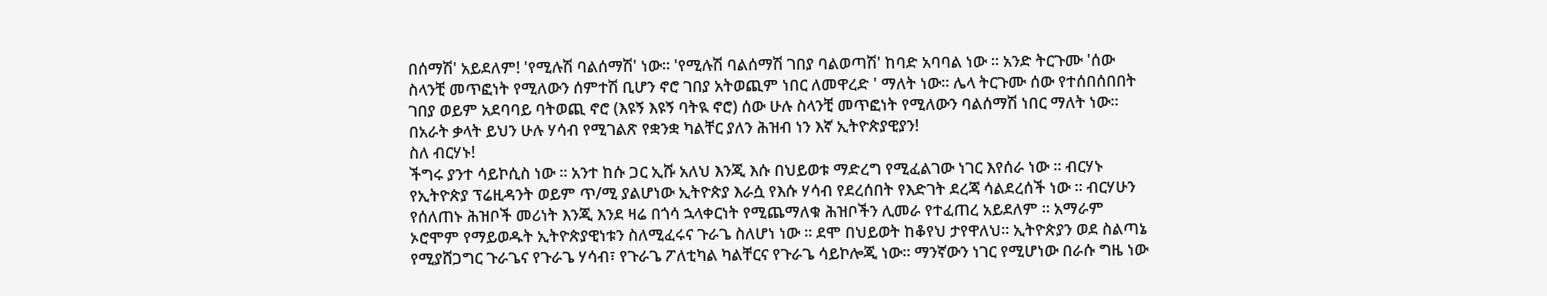በሰማሽ' አይደለም! 'የሚሉሽ ባልሰማሽ' ነው። 'የሚሉሽ ባልሰማሽ ገበያ ባልወጣሽ' ከባድ አባባል ነው ። አንድ ትርጉሙ 'ሰው ስላንቺ መጥፎነት የሚለውን ሰምተሽ ቢሆን ኖሮ ገበያ አትወጪም ነበር ለመዋረድ ' ማለት ነው። ሌላ ትርጉሙ ሰው የተሰበሰበበት ገበያ ወይም አደባባይ ባትወጪ ኖሮ (እዩኝ እዩኝ ባትዪ ኖሮ) ሰው ሁሉ ስላንቺ መጥፎነት የሚለውን ባልሰማሽ ነበር ማለት ነው። በአራት ቃላት ይህን ሁሉ ሃሳብ የሚገልጽ የቋንቋ ካልቸር ያለን ሕዝብ ነን እኛ ኢትዮጵያዊያን!
ስለ ብርሃኑ!
ችግሩ ያንተ ሳይኮሲስ ነው ። አንተ ከሱ ጋር ኢሹ አለህ እንጂ እሱ በህይወቱ ማድረግ የሚፈልገው ነገር እየሰራ ነው ። ብርሃኑ የኢትዮጵያ ፕሬዚዳንት ወይም ጥ/ሚ ያልሆነው ኢትዮጵያ እራሷ የእሱ ሃሳብ የደረሰበት የእድገት ደረጃ ሳልደረሰች ነው ። ብርሃሁን የሰለጠኑ ሕዝቦች መሪነት እንጂ እንደ ዛሬ በጎሳ ኋላቀርነት የሚጨማለቁ ሕዝቦችን ሊመራ የተፈጠረ አይደለም ። አማራም ኦሮሞም የማይወዱት ኢትዮጵያዊነቱን ስለሚፈሩና ጉራጌ ስለሆነ ነው ። ደሞ በህይወት ከቆየህ ታየዋለህ። ኢትዮጵያን ወደ ስልጣኔ የሚያሸጋግር ጉራጌና የጉራጌ ሃሳብ፣ የጉራጌ ፖለቲካል ካልቸርና የጉራጌ ሳይኮሎጂ ነው። ማንኛውን ነገር የሚሆነው በራሱ ግዜ ነው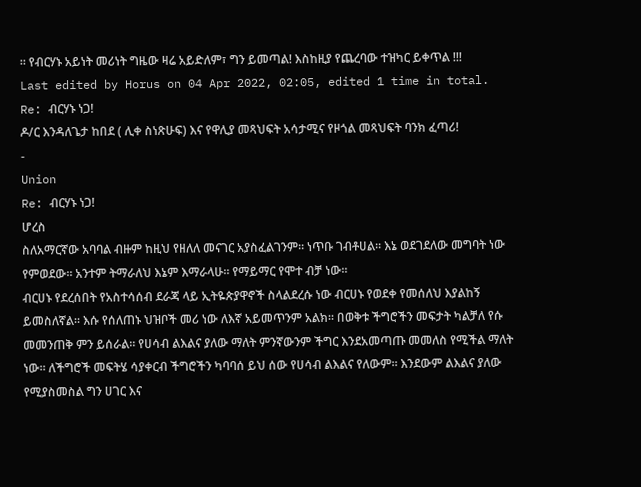። የብርሃኑ አይነት መሪነት ግዜው ዛሬ አይድለም፣ ግን ይመጣል! እስከዚያ የጨረባው ተዝካር ይቀጥል !!!
Last edited by Horus on 04 Apr 2022, 02:05, edited 1 time in total.
Re: ብርሃኑ ነጋ!
ዶ/ር እንዳለጌታ ከበደ ( ሊቀ ስነጽሁፍ) እና የዋሊያ መጻህፍት አሳታሚና የዞጎል መጻህፍት ባንክ ፈጣሪ!
-
Union
Re: ብርሃኑ ነጋ!
ሆረስ
ስለአማርኛው አባባል ብዙም ከዚህ የዘለለ መናገር አያስፈልገንም። ነጥቡ ገብቶሀል። እኔ ወደገደለው መግባት ነው የምወደው። አንተም ትማራለህ እኔም እማራላሁ። የማይማር የሞተ ብቻ ነው።
ብርሀኑ የደረሰበት የአስተሳሰብ ደራጃ ላይ ኢትዬጵያዋኖች ስላልደረሱ ነው ብርሀኑ የወደቀ የመሰለህ እያልከኝ ይመስለኛል። እሱ የሰለጠኑ ህዝቦች መሪ ነው ለእኛ አይመጥንም አልክ። በወቅቱ ችግሮችን መፍታት ካልቻለ የሱ መመንጠቅ ምን ይሰራል። የሀሳብ ልእልና ያለው ማለት ምንኛውንም ችግር እንደአመጣጡ መመለስ የሚችል ማለት ነው። ለችግሮች መፍትሄ ሳያቀርብ ችግሮችን ካባባሰ ይህ ሰው የሀሳብ ልእልና የለውም። እንደውም ልእልና ያለው የሚያስመስል ግን ሀገር እና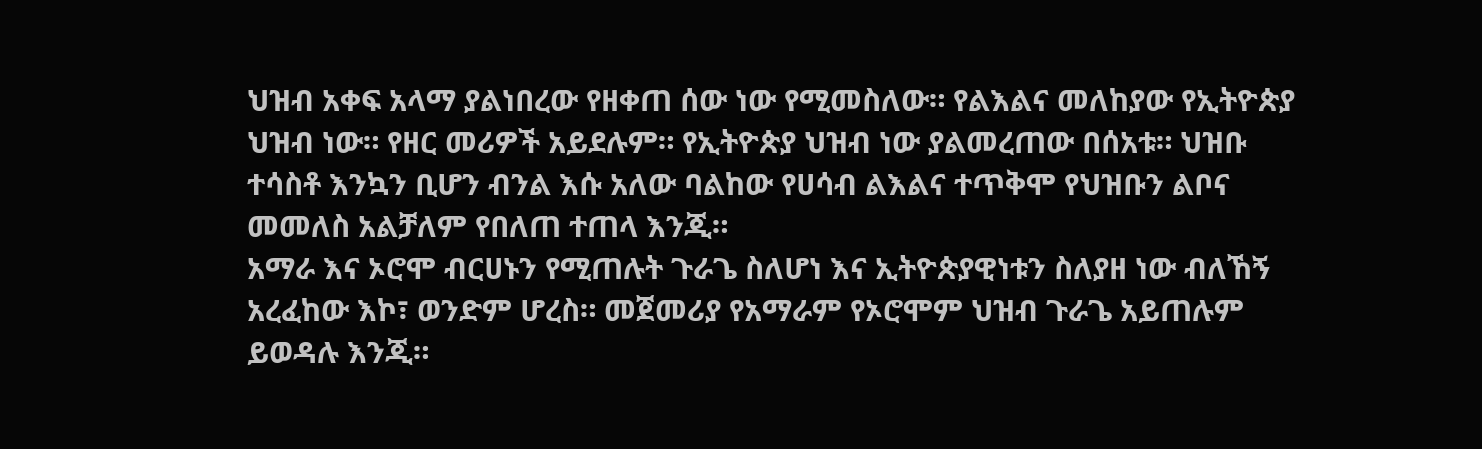ህዝብ አቀፍ አላማ ያልነበረው የዘቀጠ ሰው ነው የሚመስለው። የልእልና መለከያው የኢትዮጵያ ህዝብ ነው። የዘር መሪዎች አይደሉም። የኢትዮጵያ ህዝብ ነው ያልመረጠው በሰአቱ። ህዝቡ ተሳስቶ እንኳን ቢሆን ብንል እሱ አለው ባልከው የሀሳብ ልእልና ተጥቅሞ የህዝቡን ልቦና መመለስ አልቻለም የበለጠ ተጠላ እንጂ።
አማራ እና ኦሮሞ ብርሀኑን የሚጠሉት ጉራጌ ስለሆነ እና ኢትዮጵያዊነቱን ስለያዘ ነው ብለኸኝ አረፈከው እኮ፣ ወንድም ሆረስ። መጀመሪያ የአማራም የኦሮሞም ህዝብ ጉራጌ አይጠሉም ይወዳሉ እንጂ።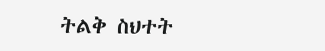ትልቅ ስህተት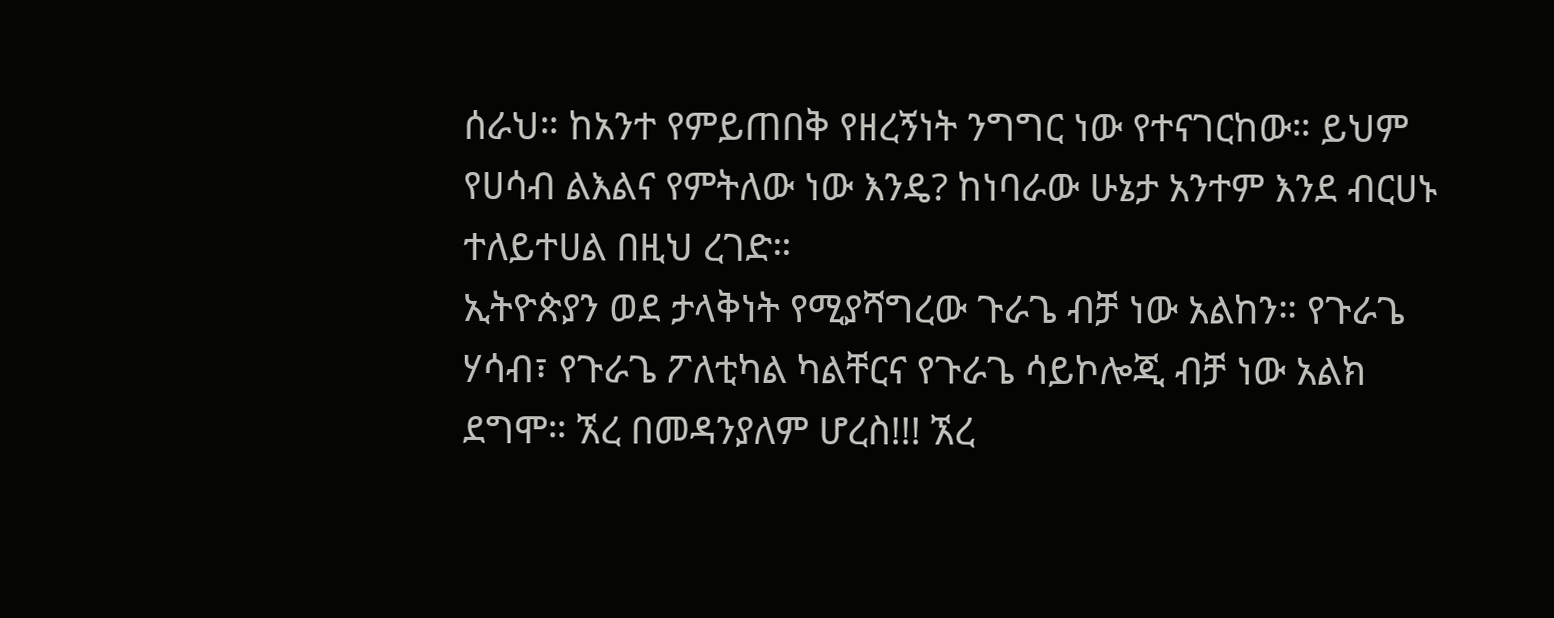ሰራህ። ከአንተ የምይጠበቅ የዘረኝነት ንግግር ነው የተናገርከው። ይህም የሀሳብ ልእልና የምትለው ነው እንዴ? ከነባራው ሁኔታ አንተም እንደ ብርሀኑ ተለይተሀል በዚህ ረገድ።
ኢትዮጵያን ወደ ታላቅነት የሚያሻግረው ጉራጌ ብቻ ነው አልከን። የጉራጌ ሃሳብ፣ የጉራጌ ፖለቲካል ካልቸርና የጉራጌ ሳይኮሎጂ ብቻ ነው አልክ ደግሞ። ኧረ በመዳንያለም ሆረስ!!! ኧረ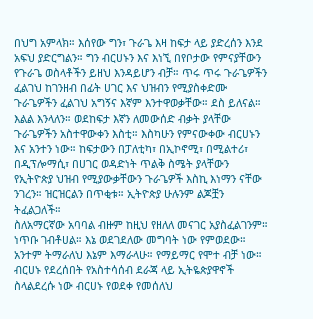በህግ አምላክ። እሰየው ግን፣ ጉራጌ እዛ ከፍታ ላይ ያድረሰን እንደ አፍህ ያድርግልን። ግን ብርሀኑን እና እነኚ በየቦታው የምናያቸውን የጉራጌ ወስላቶችን ይዘህ እንዳይሆን ብቻ። ጥሩ ጥሩ ጉራጌዎችን ፈልገህ ከገንዘብ በፊት ሀገር እና ህዝብን የሚያስቀድሙ ጉራጌዎችን ፈልገህ አግኝና እኛም እንተዋወቃቸው። ደስ ይለናል። እልል እንላለን። ወደከፍታ እኛን ለመውሰድ ብቃት ያላቸው ጉራጌዎችን አስተዋውቀን እስቲ። እስካሁን የምናውቀው ብርሀኑን እና አንተን ነው። ከፍታውን በፓለቲካ፣ በኢኮኖሚ፣ በሚልተሪ፣ በዲፕሎማሲ፣ በሀገር ወዳድነት ጥልቅ ስሜት ያላቸውን የኢትዮጵያ ህዝብ የሚያውቃቸውን ጉራጌዎች እስኪ እነማን ናቸው ንገረን። ዝርዝርልን በጥቂቱ። ኢትዮጵያ ሁሉንም ልጆቿን ትፈልጋለች።
ስለአማርኛው አባባል ብዙም ከዚህ የዘለለ መናገር አያስፈልገንም። ነጥቡ ገብቶሀል። እኔ ወደገደለው መግባት ነው የምወደው። አንተም ትማራለህ እኔም እማራላሁ። የማይማር የሞተ ብቻ ነው።
ብርሀኑ የደረሰበት የአስተሳሰብ ደራጃ ላይ ኢትዬጵያዋኖች ስላልደረሱ ነው ብርሀኑ የወደቀ የመሰለህ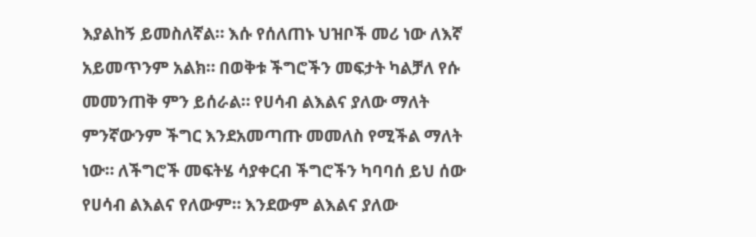እያልከኝ ይመስለኛል። እሱ የሰለጠኑ ህዝቦች መሪ ነው ለእኛ አይመጥንም አልክ። በወቅቱ ችግሮችን መፍታት ካልቻለ የሱ መመንጠቅ ምን ይሰራል። የሀሳብ ልእልና ያለው ማለት ምንኛውንም ችግር እንደአመጣጡ መመለስ የሚችል ማለት ነው። ለችግሮች መፍትሄ ሳያቀርብ ችግሮችን ካባባሰ ይህ ሰው የሀሳብ ልእልና የለውም። እንደውም ልእልና ያለው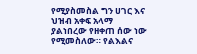የሚያስመስል ግን ሀገር እና ህዝብ አቀፍ አላማ ያልነበረው የዘቀጠ ሰው ነው የሚመስለው። የልእልና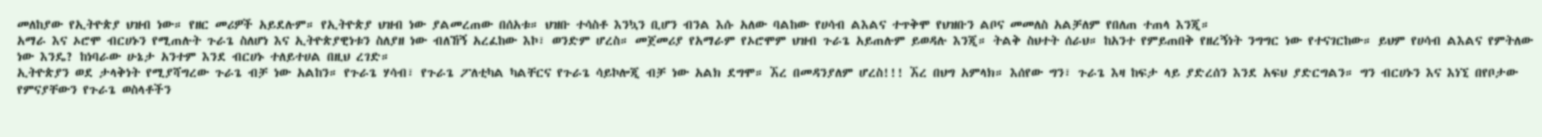መለከያው የኢትዮጵያ ህዝብ ነው። የዘር መሪዎች አይደሉም። የኢትዮጵያ ህዝብ ነው ያልመረጠው በሰአቱ። ህዝቡ ተሳስቶ እንኳን ቢሆን ብንል እሱ አለው ባልከው የሀሳብ ልእልና ተጥቅሞ የህዝቡን ልቦና መመለስ አልቻለም የበለጠ ተጠላ እንጂ።
አማራ እና ኦሮሞ ብርሀኑን የሚጠሉት ጉራጌ ስለሆነ እና ኢትዮጵያዊነቱን ስለያዘ ነው ብለኸኝ አረፈከው እኮ፣ ወንድም ሆረስ። መጀመሪያ የአማራም የኦሮሞም ህዝብ ጉራጌ አይጠሉም ይወዳሉ እንጂ። ትልቅ ስህተት ሰራህ። ከአንተ የምይጠበቅ የዘረኝነት ንግግር ነው የተናገርከው። ይህም የሀሳብ ልእልና የምትለው ነው እንዴ? ከነባራው ሁኔታ አንተም እንደ ብርሀኑ ተለይተሀል በዚህ ረገድ።
ኢትዮጵያን ወደ ታላቅነት የሚያሻግረው ጉራጌ ብቻ ነው አልከን። የጉራጌ ሃሳብ፣ የጉራጌ ፖለቲካል ካልቸርና የጉራጌ ሳይኮሎጂ ብቻ ነው አልክ ደግሞ። ኧረ በመዳንያለም ሆረስ!!! ኧረ በህግ አምላክ። እሰየው ግን፣ ጉራጌ እዛ ከፍታ ላይ ያድረሰን እንደ አፍህ ያድርግልን። ግን ብርሀኑን እና እነኚ በየቦታው የምናያቸውን የጉራጌ ወስላቶችን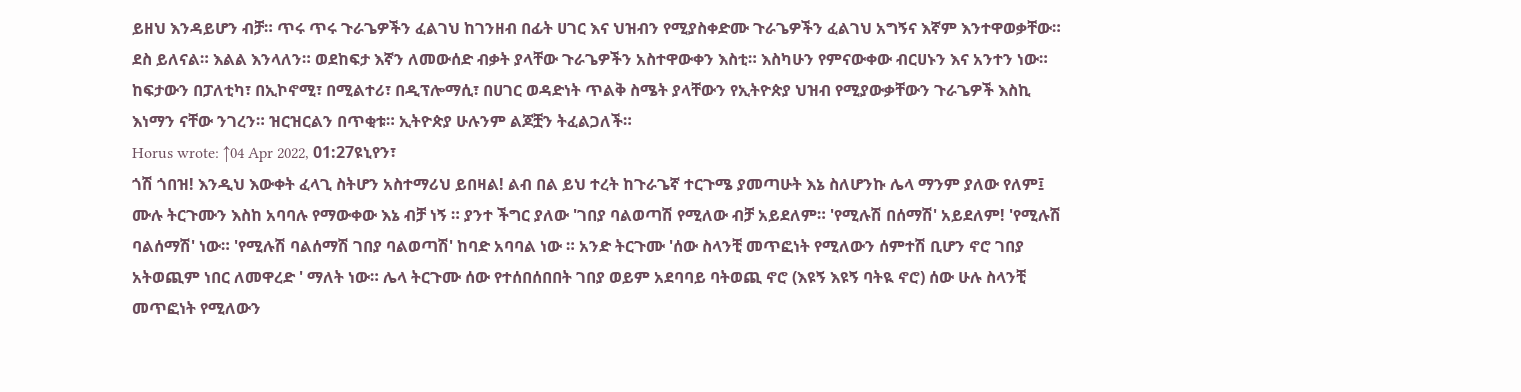ይዘህ እንዳይሆን ብቻ። ጥሩ ጥሩ ጉራጌዎችን ፈልገህ ከገንዘብ በፊት ሀገር እና ህዝብን የሚያስቀድሙ ጉራጌዎችን ፈልገህ አግኝና እኛም እንተዋወቃቸው። ደስ ይለናል። እልል እንላለን። ወደከፍታ እኛን ለመውሰድ ብቃት ያላቸው ጉራጌዎችን አስተዋውቀን እስቲ። እስካሁን የምናውቀው ብርሀኑን እና አንተን ነው። ከፍታውን በፓለቲካ፣ በኢኮኖሚ፣ በሚልተሪ፣ በዲፕሎማሲ፣ በሀገር ወዳድነት ጥልቅ ስሜት ያላቸውን የኢትዮጵያ ህዝብ የሚያውቃቸውን ጉራጌዎች እስኪ እነማን ናቸው ንገረን። ዝርዝርልን በጥቂቱ። ኢትዮጵያ ሁሉንም ልጆቿን ትፈልጋለች።
Horus wrote: ↑04 Apr 2022, 01:27ዩኒየን፣
ጎሽ ጎበዝ! እንዲህ እውቀት ፈላጊ ስትሆን አስተማሪህ ይበዛል! ልብ በል ይህ ተረት ከጉራጌኛ ተርጉሜ ያመጣሁት እኔ ስለሆንኩ ሌላ ማንም ያለው የለም፤ ሙሉ ትርጉሙን እስከ አባባሉ የማውቀው እኔ ብቻ ነኝ ። ያንተ ችግር ያለው 'ገበያ ባልወጣሽ የሚለው ብቻ አይደለም። 'የሚሉሽ በሰማሽ' አይደለም! 'የሚሉሽ ባልሰማሽ' ነው። 'የሚሉሽ ባልሰማሽ ገበያ ባልወጣሽ' ከባድ አባባል ነው ። አንድ ትርጉሙ 'ሰው ስላንቺ መጥፎነት የሚለውን ሰምተሽ ቢሆን ኖሮ ገበያ አትወጪም ነበር ለመዋረድ ' ማለት ነው። ሌላ ትርጉሙ ሰው የተሰበሰበበት ገበያ ወይም አደባባይ ባትወጪ ኖሮ (እዩኝ እዩኝ ባትዪ ኖሮ) ሰው ሁሉ ስላንቺ መጥፎነት የሚለውን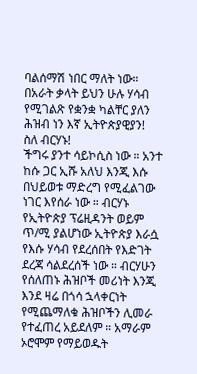ባልሰማሽ ነበር ማለት ነው። በአራት ቃላት ይህን ሁሉ ሃሳብ የሚገልጽ የቋንቋ ካልቸር ያለን ሕዝብ ነን እኛ ኢትዮጵያዊያን!
ስለ ብርሃኑ!
ችግሩ ያንተ ሳይኮሲስ ነው ። አንተ ከሱ ጋር ኢሹ አለህ እንጂ እሱ በህይወቱ ማድረግ የሚፈልገው ነገር እየሰራ ነው ። ብርሃኑ የኢትዮጵያ ፕሬዚዳንት ወይም ጥ/ሚ ያልሆነው ኢትዮጵያ እራሷ የእሱ ሃሳብ የደረሰበት የእድገት ደረጃ ሳልደረሰች ነው ። ብርሃሁን የሰለጠኑ ሕዝቦች መሪነት እንጂ እንደ ዛሬ በጎሳ ኋላቀርነት የሚጨማለቁ ሕዝቦችን ሊመራ የተፈጠረ አይደለም ። አማራም ኦሮሞም የማይወዱት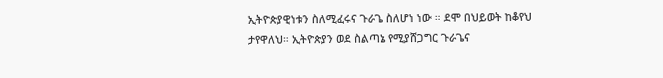ኢትዮጵያዊነቱን ስለሚፈሩና ጉራጌ ስለሆነ ነው ። ደሞ በህይወት ከቆየህ ታየዋለህ። ኢትዮጵያን ወደ ስልጣኔ የሚያሸጋግር ጉራጌና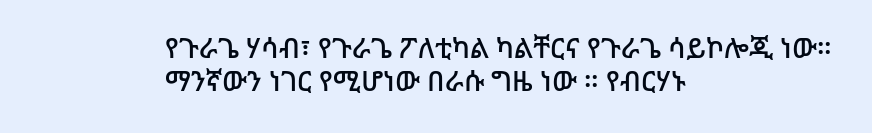የጉራጌ ሃሳብ፣ የጉራጌ ፖለቲካል ካልቸርና የጉራጌ ሳይኮሎጂ ነው። ማንኛውን ነገር የሚሆነው በራሱ ግዜ ነው ። የብርሃኑ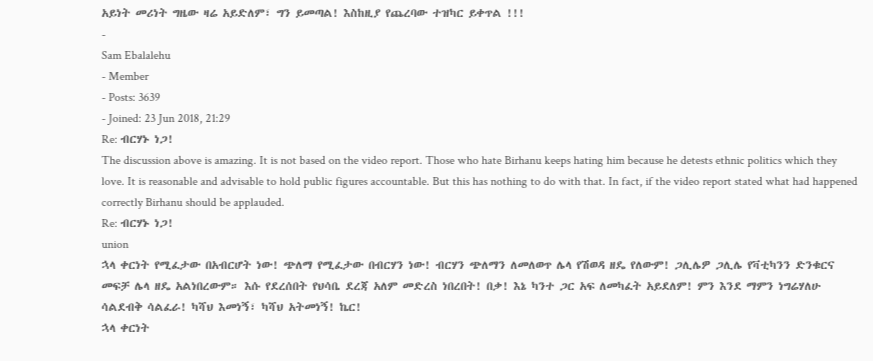አይነት መሪነት ግዜው ዛሬ አይድለም፣ ግን ይመጣል! እስከዚያ የጨረባው ተዝካር ይቀጥል !!!
-
Sam Ebalalehu
- Member
- Posts: 3639
- Joined: 23 Jun 2018, 21:29
Re: ብርሃኑ ነጋ!
The discussion above is amazing. It is not based on the video report. Those who hate Birhanu keeps hating him because he detests ethnic politics which they love. It is reasonable and advisable to hold public figures accountable. But this has nothing to do with that. In fact, if the video report stated what had happened correctly Birhanu should be applauded.
Re: ብርሃኑ ነጋ!
union
ኋላ ቀርነት የሚፈታው በአብርሆት ነው! ጭለማ የሚፈታው በብርሃን ነው! ብርሃን ጭለማን ለመለወጥ ሌላ የሽወዳ ዘዴ የለውም! ጋሊሌዎ ጋሊሌ የቫቲካንን ድንቁርና መፍቻ ሌላ ዘዴ አልነበረውም። እሱ የደረሰበት የህሳቤ ደረጃ አለም መድረስ ነበረበት! በቃ! እኔ ካንተ ጋር አፍ ለመካፈት አይደለም! ምን እንደ ማምን ነግሬሃለሁ ሳልደብቅ ሳልፈራ! ካሻህ እመነኝ፣ ካሻህ አትመነኝ! ኬር!
ኋላ ቀርነት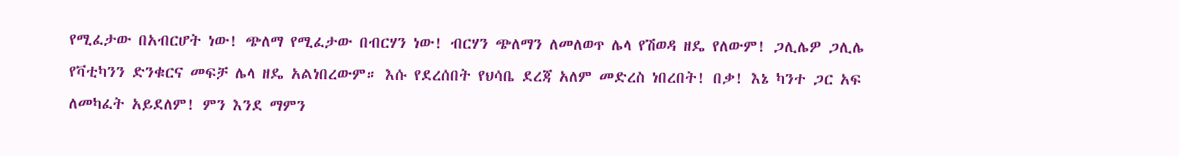የሚፈታው በአብርሆት ነው! ጭለማ የሚፈታው በብርሃን ነው! ብርሃን ጭለማን ለመለወጥ ሌላ የሽወዳ ዘዴ የለውም! ጋሊሌዎ ጋሊሌ የቫቲካንን ድንቁርና መፍቻ ሌላ ዘዴ አልነበረውም። እሱ የደረሰበት የህሳቤ ደረጃ አለም መድረስ ነበረበት! በቃ! እኔ ካንተ ጋር አፍ ለመካፈት አይደለም! ምን እንደ ማምን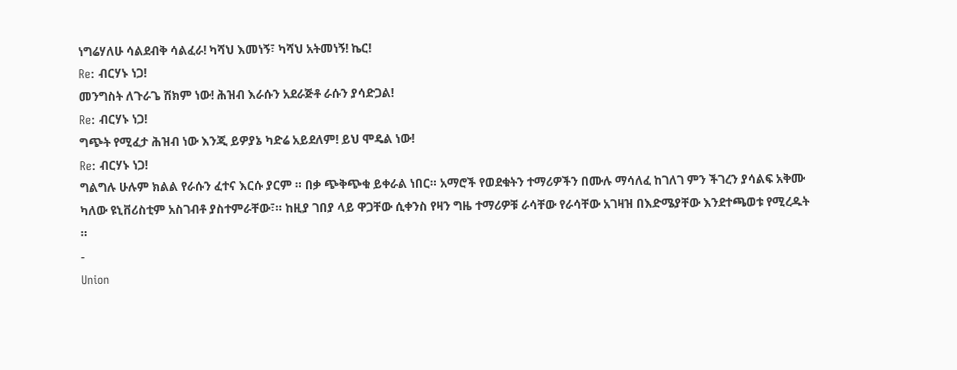ነግሬሃለሁ ሳልደብቅ ሳልፈራ! ካሻህ እመነኝ፣ ካሻህ አትመነኝ! ኬር!
Re: ብርሃኑ ነጋ!
መንግስት ለጉራጌ ሽክም ነው! ሕዝብ እራሱን አደራጅቶ ራሱን ያሳድጋል!
Re: ብርሃኑ ነጋ!
ግጭት የሚፈታ ሕዝብ ነው እንጂ ይዎያኔ ካድሬ አይደለም! ይህ ሞዴል ነው!
Re: ብርሃኑ ነጋ!
ግልግሉ ሁሉም ክልል የራሱን ፈተና እርሱ ያርም ። በቃ ጭቅጭቁ ይቀራል ነበር። አማሮች የወደቁትን ተማሪዎችን በሙሉ ማሳለፈ ከገለገ ምን ችገረን ያሳልፍ አቅሙ ካለው ዩኒቨሪስቲም አስገብቶ ያስተምራቸው፣። ከዚያ ገበያ ላይ ዋጋቸው ሲቀንስ የዛን ግዜ ተማሪዎቹ ራሳቸው የራሳቸው አገዛዝ በእድሜያቸው እንደተጫወቱ የሚረዱት ።
-
Union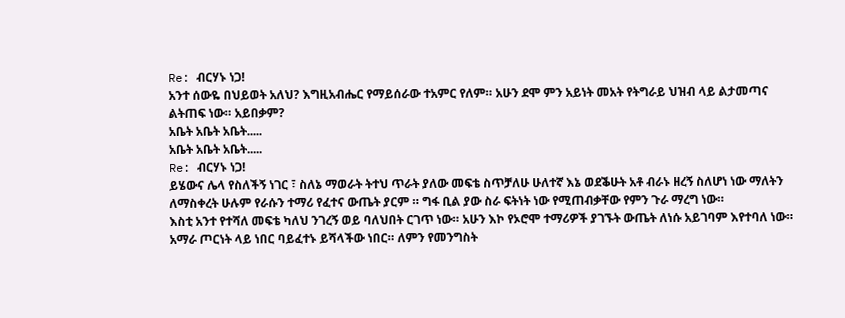Re: ብርሃኑ ነጋ!
አንተ ሰውዬ በህይወት አለህ? እግዚአብሔር የማይሰራው ተአምር የለም። አሁን ደሞ ምን አይነት መአት የትግራይ ህዝብ ላይ ልታመጣና ልትጠፍ ነው። አይበቃም?
አቤት አቤት አቤት.....
አቤት አቤት አቤት.....
Re: ብርሃኑ ነጋ!
ይሄውና ሌላ የስለችኝ ነገር ፣ ስለኔ ማወራት ትተህ ጥራት ያለው መፍቴ ስጥቻለሁ ሁለተኛ እኔ ወደቕሁት አቶ ብራኑ ዘረኝ ስለሆነ ነው ማለትን ለማስቀረት ሁሉም የራሱን ተማሪ የፈተና ውጤት ያርም ። ግፋ ቢል ያው ስራ ፍትነት ነው የሚጠብቃቸው የምን ጉራ ማረግ ነው።
እስቲ አንተ የተሻለ መፍቴ ካለህ ንገረኝ ወይ ባለህበት ርገጥ ነው። አሁን እኮ የኦሮሞ ተማሪዎች ያገኙት ውጤት ለነሱ አይገባም እየተባለ ነው። አማራ ጦርነት ላይ ነበር ባይፈተኑ ይሻላችው ነበር። ለምን የመንግስት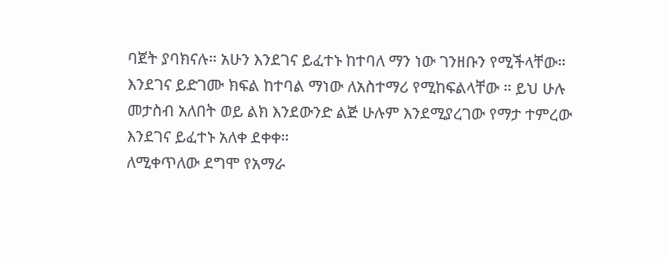ባጀት ያባክናሉ። አሁን እንደገና ይፈተኑ ከተባለ ማን ነው ገንዘቡን የሚችላቸው። እንደገና ይድገሙ ክፍል ከተባል ማነው ለአስተማሪ የሚከፍልላቸው ። ይህ ሁሉ መታስብ አለበት ወይ ልክ እንደውንድ ልጅ ሁሉም እንደሚያረገው የማታ ተምረው እንደገና ይፈተኑ አለቀ ደቀቀ።
ለሚቀጥለው ደግሞ የአማራ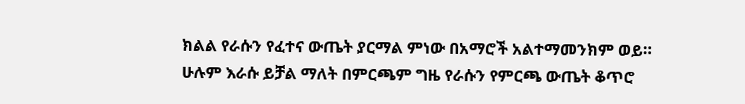ክልል የራሱን የፈተና ውጤት ያርማል ምነው በአማሮች አልተማመንክም ወይ።
ሁሉም እራሱ ይቻል ማለት በምርጫም ግዜ የራሱን የምርጫ ውጤት ቆጥሮ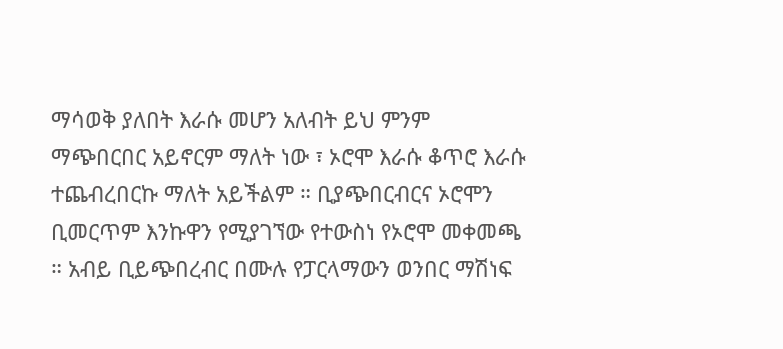ማሳወቅ ያለበት እራሱ መሆን አለብት ይህ ምንም ማጭበርበር አይኖርም ማለት ነው ፣ ኦሮሞ እራሱ ቆጥሮ እራሱ ተጨብረበርኩ ማለት አይችልም ። ቢያጭበርብርና ኦሮሞን ቢመርጥም እንኩዋን የሚያገኘው የተውስነ የኦሮሞ መቀመጫ ። አብይ ቢይጭበረብር በሙሉ የፓርላማውን ወንበር ማሽነፍ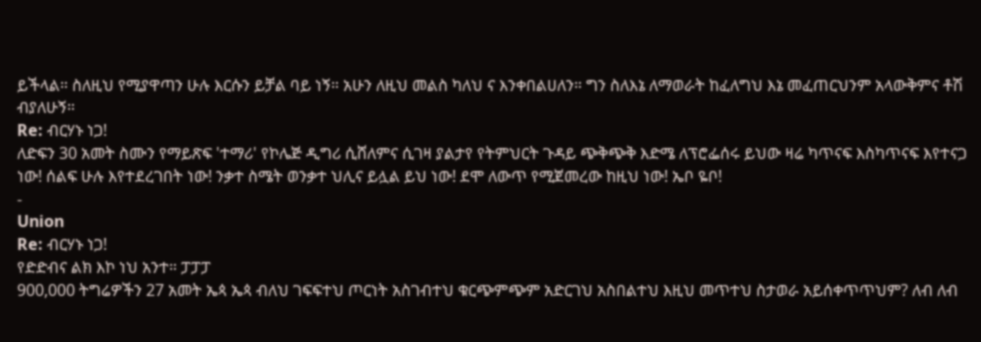ይችላል። ስለዚህ የሚያዋጣን ሁሉ እርሱን ይቻል ባይ ነኝ። አሁን ለዚህ መልስ ካለህ ና እንቀበልሀለን። ግን ስለእኔ ለማወራት ከፈለግህ እኔ መፈጠርህንም አላውቅምና ቶሽ ብያለሁኝ።
Re: ብርሃኑ ነጋ!
ለድፍን 30 አመት ስሙን የማይጽፍ 'ተማሪ' የኮሌጅ ዲግሪ ሲሸለምና ሲገዛ ያልታየ የትምህርት ጉዳይ ጭቅጭቅ እድሜ ለፕሮፌሰሩ ይህው ዛሬ ካጥናፍ እስካጥናፍ እየተናጋ ነው! ሰልፍ ሁሉ እየተደረገበት ነው! ንቃተ ስሜት ወንቃተ ህሊና ይሏል ይህ ነው! ደሞ ለውጥ የሚጀመረው ከዚህ ነው! ኤቦ ዬቦ!
-
Union
Re: ብርሃኑ ነጋ!
የድድብና ልክ እኮ ነህ አንተ። ፓፓፓ
900,000 ትግሬዎችን 27 አመት ኤጳ ኤጳ ብለህ ገፍፍተህ ጦርነት አስገብተህ ቁርጭምጭም አድርገህ አስበልተህ እዚህ መጥተህ ስታወራ አይሰቀጥጥህም? ለብ ለብ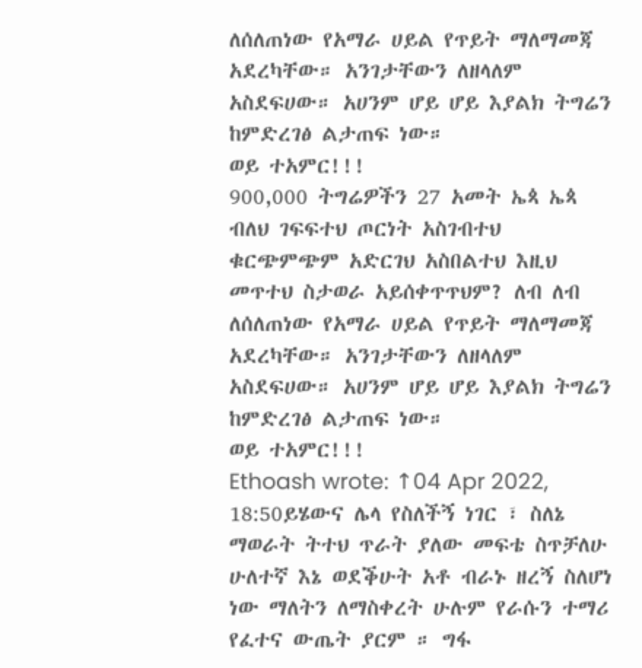ለሰለጠነው የአማራ ሀይል የጥይት ማለማመጃ አደረካቸው። አንገታቸውን ለዘላለም አስደፍሀው። አሀንም ሆይ ሆይ እያልክ ትግሬን ከምድረገፅ ልታጠፍ ነው።
ወይ ተአምር!!!
900,000 ትግሬዎችን 27 አመት ኤጳ ኤጳ ብለህ ገፍፍተህ ጦርነት አስገብተህ ቁርጭምጭም አድርገህ አስበልተህ እዚህ መጥተህ ስታወራ አይሰቀጥጥህም? ለብ ለብ ለሰለጠነው የአማራ ሀይል የጥይት ማለማመጃ አደረካቸው። አንገታቸውን ለዘላለም አስደፍሀው። አሀንም ሆይ ሆይ እያልክ ትግሬን ከምድረገፅ ልታጠፍ ነው።
ወይ ተአምር!!!
Ethoash wrote: ↑04 Apr 2022, 18:50ይሄውና ሌላ የስለችኝ ነገር ፣ ስለኔ ማወራት ትተህ ጥራት ያለው መፍቴ ስጥቻለሁ ሁለተኛ እኔ ወደቕሁት አቶ ብራኑ ዘረኝ ስለሆነ ነው ማለትን ለማስቀረት ሁሉም የራሱን ተማሪ የፈተና ውጤት ያርም ። ግፋ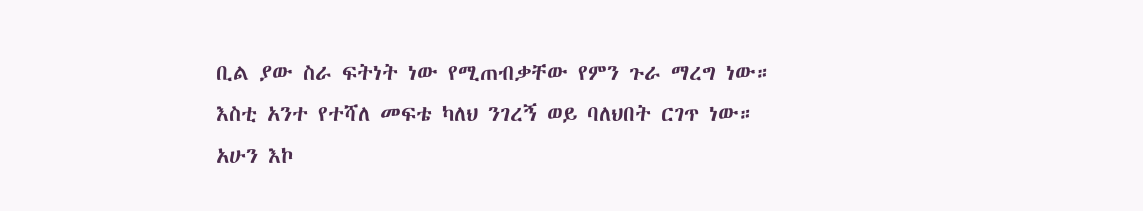ቢል ያው ስራ ፍትነት ነው የሚጠብቃቸው የምን ጉራ ማረግ ነው።
እስቲ አንተ የተሻለ መፍቴ ካለህ ንገረኝ ወይ ባለህበት ርገጥ ነው። አሁን እኮ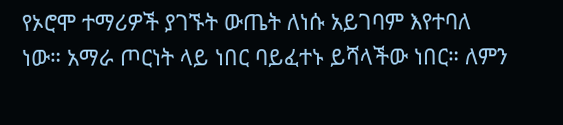የኦሮሞ ተማሪዎች ያገኙት ውጤት ለነሱ አይገባም እየተባለ ነው። አማራ ጦርነት ላይ ነበር ባይፈተኑ ይሻላችው ነበር። ለምን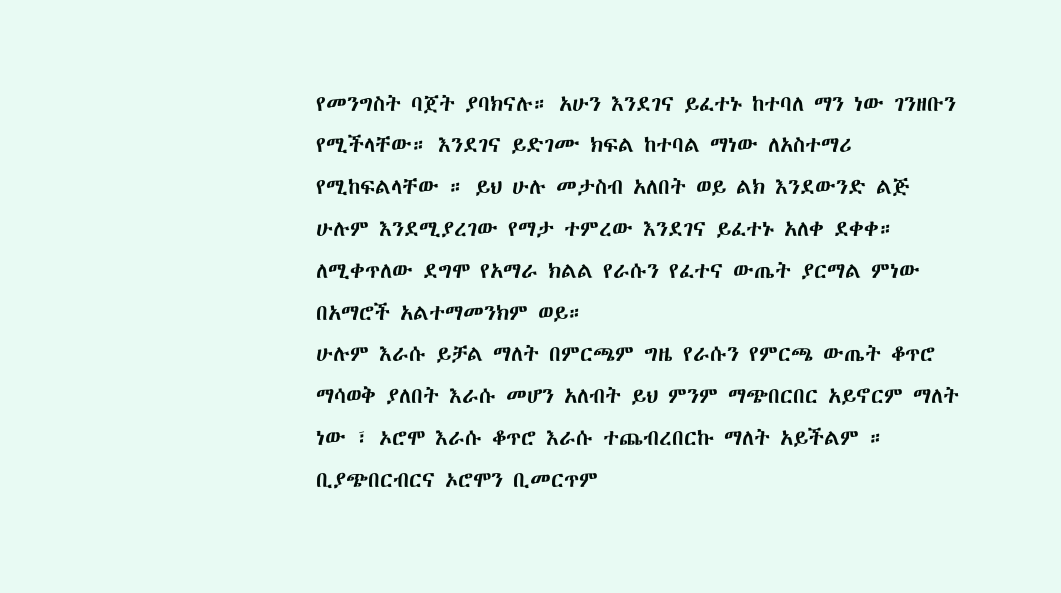የመንግስት ባጀት ያባክናሉ። አሁን እንደገና ይፈተኑ ከተባለ ማን ነው ገንዘቡን የሚችላቸው። እንደገና ይድገሙ ክፍል ከተባል ማነው ለአስተማሪ የሚከፍልላቸው ። ይህ ሁሉ መታስብ አለበት ወይ ልክ እንደውንድ ልጅ ሁሉም እንደሚያረገው የማታ ተምረው እንደገና ይፈተኑ አለቀ ደቀቀ።
ለሚቀጥለው ደግሞ የአማራ ክልል የራሱን የፈተና ውጤት ያርማል ምነው በአማሮች አልተማመንክም ወይ።
ሁሉም እራሱ ይቻል ማለት በምርጫም ግዜ የራሱን የምርጫ ውጤት ቆጥሮ ማሳወቅ ያለበት እራሱ መሆን አለብት ይህ ምንም ማጭበርበር አይኖርም ማለት ነው ፣ ኦሮሞ እራሱ ቆጥሮ እራሱ ተጨብረበርኩ ማለት አይችልም ። ቢያጭበርብርና ኦሮሞን ቢመርጥም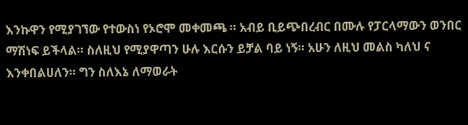እንኩዋን የሚያገኘው የተውስነ የኦሮሞ መቀመጫ ። አብይ ቢይጭበረብር በሙሉ የፓርላማውን ወንበር ማሽነፍ ይችላል። ስለዚህ የሚያዋጣን ሁሉ እርሱን ይቻል ባይ ነኝ። አሁን ለዚህ መልስ ካለህ ና እንቀበልሀለን። ግን ስለእኔ ለማወራት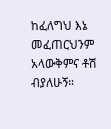ከፈለግህ እኔ መፈጠርህንም አላውቅምና ቶሽ ብያለሁኝ።